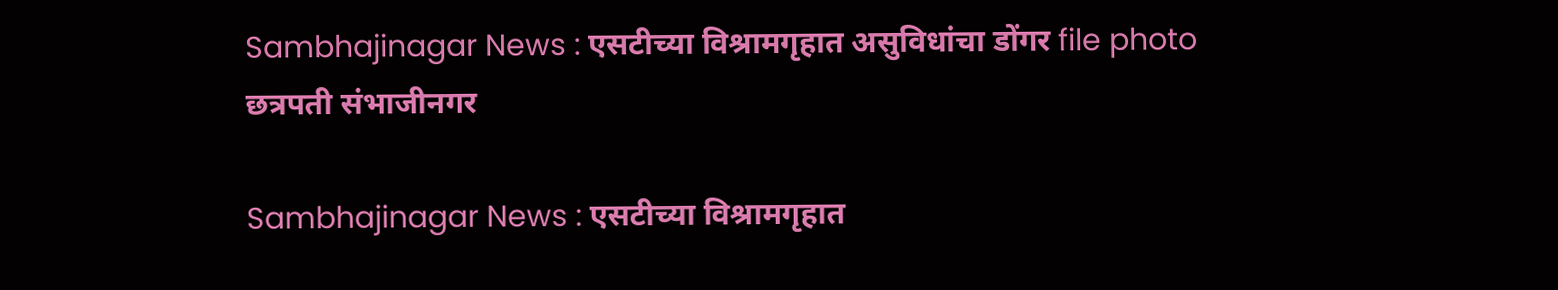Sambhajinagar News : एसटीच्या विश्रामगृहात असुविधांचा डोंगर file photo
छत्रपती संभाजीनगर

Sambhajinagar News : एसटीच्या विश्रामगृहात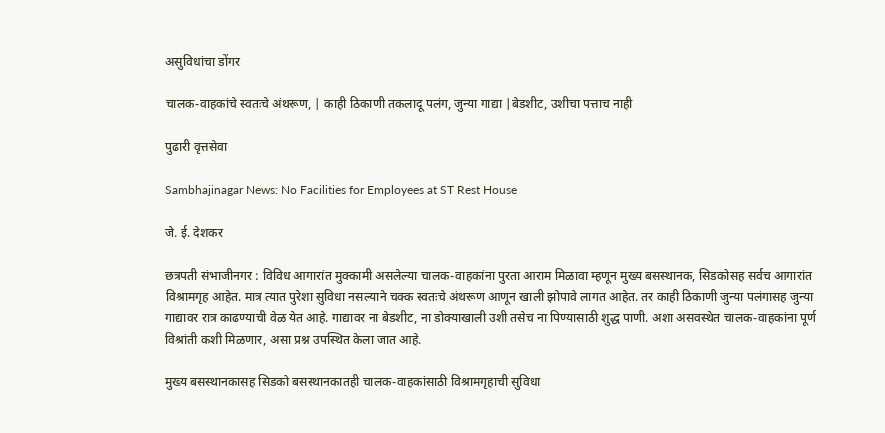असुविधांचा डोंगर

चालक-वाहकांचे स्वतःचे अंथरूण, | काही ठिकाणी तकलादू पलंग, जुन्या गाद्या |बेडशीट, उशीचा पत्ताच नाही

पुढारी वृत्तसेवा

Sambhajinagar News: No Facilities for Employees at ST Rest House

जे. ई. देशकर

छत्रपती संभाजीनगर : विविध आगारांत मुक्कामी असलेल्या चालक-वाहकांना पुरता आराम मिळावा म्हणून मुख्य बसस्थानक, सिडकोसह सर्वच आगारांत विश्रामगृह आहेत. मात्र त्यात पुरेशा सुविधा नसल्याने चक्क स्वतःचे अंथरूण आणून खाली झोपावे लागत आहेत. तर काही ठिकाणी जुन्या पलंगासह जुन्या गाद्यावर रात्र काढण्याची वेळ येत आहे. गाद्यावर ना बेडशीट, ना डोक्याखाली उशी तसेच ना पिण्यासाठी शुद्ध पाणी. अशा असवस्थेत चालक-वाहकांना पूर्ण विश्रांती कशी मिळणार, असा प्रश्न उपस्थित केला जात आहे.

मुख्य बसस्थानकासह सिडको बसस्थानकातही चालक-वाहकांसाठी विश्रामगृहाची सुविधा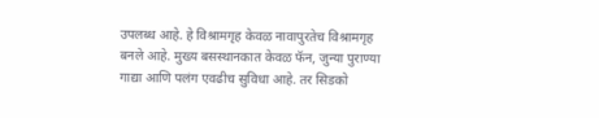उपलब्ध आहे. हे विश्रामगृह केवळ नावापुरतेच विश्रामगृह बनले आहे. मुख्य बसस्थानकात केवळ फॅन, जुन्या पुराण्या गाद्या आणि पलंग एवढीच सुविधा आहे. तर सिडको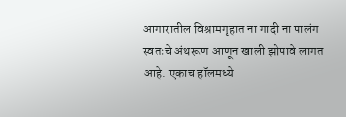आगारातील विश्रामगृहात ना गादी ना पालंग स्वतःचे अंथरूण आणून खाली झोपावे लागत आहे. एकाच हॉलमध्ये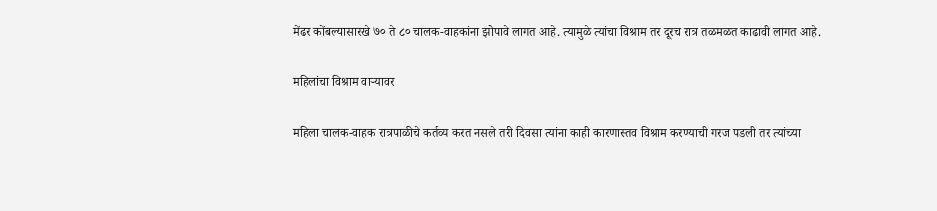मेंढर कोंबल्यासारखे ७० ते ८० चालक-वाहकांना झोपावे लागत आहे. त्यामुळे त्यांचा विश्राम तर दूरच रात्र तळमळत काढावी लागत आहे.

महिलांचा विश्राम वाऱ्यावर

महिला चालक-वाहक रात्रपाळीचे कर्तव्य करत नसले तरी दिवसा त्यांना काही कारणास्तव विश्राम करण्याची गरज पडली तर त्यांच्या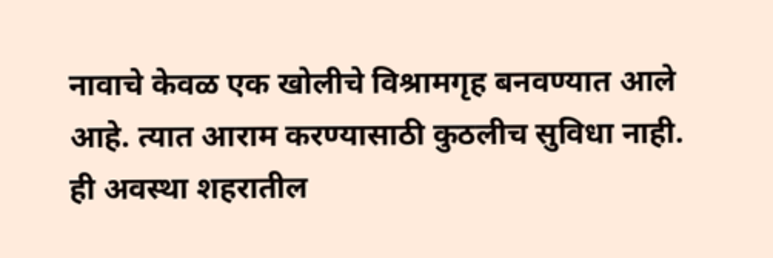नावाचे केवळ एक खोलीचे विश्रामगृह बनवण्यात आले आहे. त्यात आराम करण्यासाठी कुठलीच सुविधा नाही. ही अवस्था शहरातील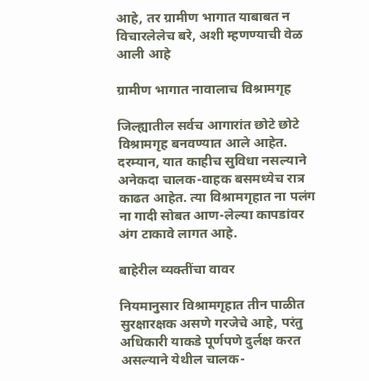आहे, तर ग्रामीण भागात याबाबत न विचारलेलेच बरे, अशी म्हणण्याची वेळ आली आहे

ग्रामीण भागात नावालाच विश्रामगृह

जिल्ह्यातील सर्वच आगारांत छोटे छोटे विश्रामगृह बनवण्यात आले आहेत. दरम्यान, यात काहीच सुविधा नसल्याने अनेकदा चालक-वाहक बसमध्येच रात्र काढत आहेत. त्या विश्रामगृहात ना पलंग ना गादी सोबत आण-लेल्या कापडांवर अंग टाकावे लागत आहे.

बाहेरील व्यक्तींचा वावर

नियमानुसार विश्रामगृहात तीन पाळीत सुरक्षारक्षक असणे गरजेचे आहे, परंतु अधिकारी याकडे पूर्णपणे दुर्लक्ष करत असल्याने येथील चालक-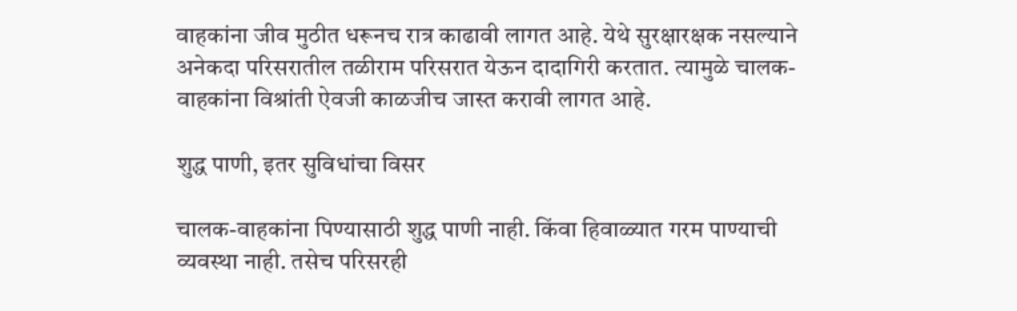वाहकांना जीव मुठीत धरूनच रात्र काढावी लागत आहे. येथे सुरक्षारक्षक नसल्याने अनेकदा परिसरातील तळीराम परिसरात येऊन दादागिरी करतात. त्यामुळे चालक-वाहकांना विश्रांती ऐवजी काळजीच जास्त करावी लागत आहे.

शुद्ध पाणी, इतर सुविधांचा विसर

चालक-वाहकांना पिण्यासाठी शुद्ध पाणी नाही. किंवा हिवाळ्यात गरम पाण्याची व्यवस्था नाही. तसेच परिसरही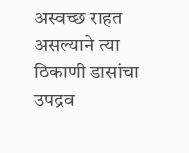अस्वच्छ राहत असल्याने त्या ठिकाणी डासांचा उपद्रव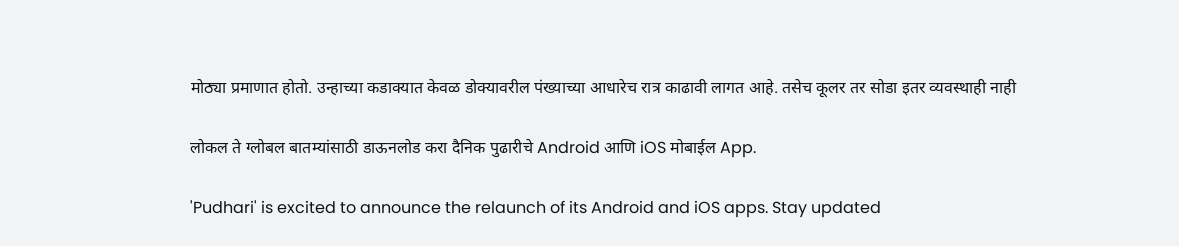मोठ्या प्रमाणात होतो. उन्हाच्या कडाक्यात केवळ डोक्यावरील पंख्याच्या आधारेच रात्र काढावी लागत आहे. तसेच कूलर तर सोडा इतर व्यवस्थाही नाही

लोकल ते ग्लोबल बातम्यांसाठी डाऊनलोड करा दैनिक पुढारीचे Android आणि iOS मोबाईल App.

'Pudhari' is excited to announce the relaunch of its Android and iOS apps. Stay updated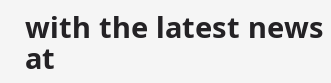with the latest news at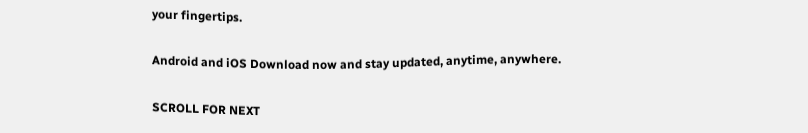your fingertips.

Android and iOS Download now and stay updated, anytime, anywhere.

SCROLL FOR NEXT